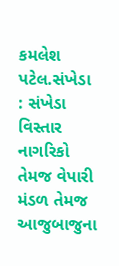કમલેશ પટેલ.સંખેડા : સંખેડા વિસ્તાર નાગરિકો તેમજ વેપારી મંડળ તેમજ આજુબાજુના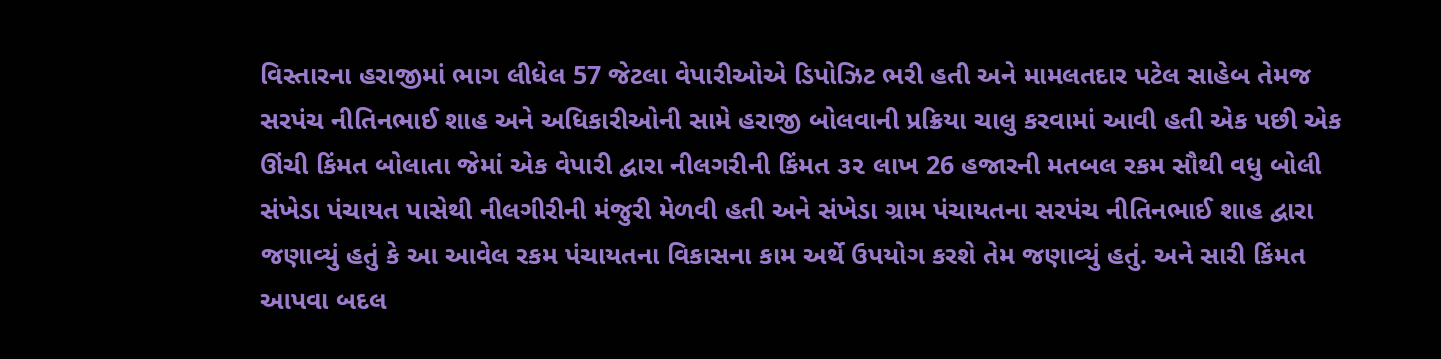વિસ્તારના હરાજીમાં ભાગ લીધેલ 57 જેટલા વેપારીઓએ ડિપોઝિટ ભરી હતી અને મામલતદાર પટેલ સાહેબ તેમજ સરપંચ નીતિનભાઈ શાહ અને અધિકારીઓની સામે હરાજી બોલવાની પ્રક્રિયા ચાલુ કરવામાં આવી હતી એક પછી એક ઊંચી કિંમત બોલાતા જેમાં એક વેપારી દ્વારા નીલગરીની કિંમત ૩૨ લાખ 26 હજારની મતબલ રકમ સૌથી વધુ બોલી સંખેડા પંચાયત પાસેથી નીલગીરીની મંજુરી મેળવી હતી અને સંખેડા ગ્રામ પંચાયતના સરપંચ નીતિનભાઈ શાહ દ્વારા જણાવ્યું હતું કે આ આવેલ રકમ પંચાયતના વિકાસના કામ અર્થે ઉપયોગ કરશે તેમ જણાવ્યું હતું. અને સારી કિંમત આપવા બદલ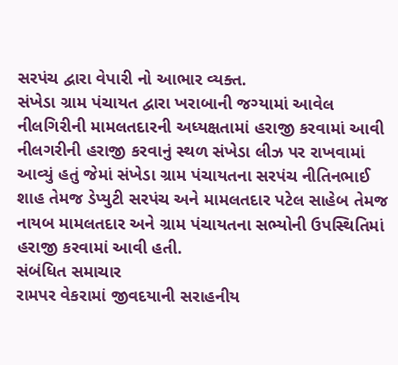સરપંચ દ્વારા વેપારી નો આભાર વ્યક્ત.
સંખેડા ગ્રામ પંચાયત દ્વારા ખરાબાની જગ્યામાં આવેલ નીલગિરીની મામલતદારની અધ્યક્ષતામાં હરાજી કરવામાં આવી
નીલગરીની હરાજી કરવાનું સ્થળ સંખેડા લીઝ પર રાખવામાં આવ્યું હતું જેમાં સંખેડા ગ્રામ પંચાયતના સરપંચ નીતિનભાઈ શાહ તેમજ ડેપ્યુટી સરપંચ અને મામલતદાર પટેલ સાહેબ તેમજ નાયબ મામલતદાર અને ગ્રામ પંચાયતના સભ્યોની ઉપસ્થિતિમાં હરાજી કરવામાં આવી હતી.
સંબંધિત સમાચાર
રામપર વેકરામાં જીવદયાની સરાહનીય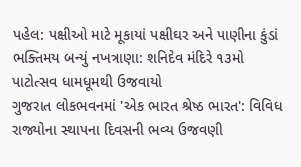પહેલ: પક્ષીઓ માટે મૂકાયાં પક્ષીઘર અને પાણીના કુંડાં
ભક્તિમય બન્યું નખત્રાણા: શનિદેવ મંદિરે ૧૩મો પાટોત્સવ ધામધૂમથી ઉજવાયો
ગુજરાત લોકભવનમાં 'એક ભારત શ્રેષ્ઠ ભારત': વિવિધ રાજ્યોના સ્થાપના દિવસની ભવ્ય ઉજવણી